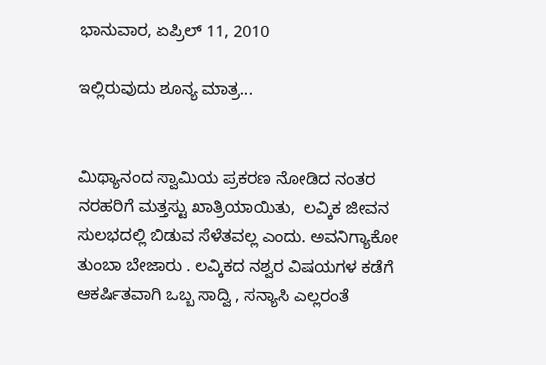ಭಾನುವಾರ, ಏಪ್ರಿಲ್ 11, 2010

ಇಲ್ಲಿರುವುದು ಶೂನ್ಯ ಮಾತ್ರ...


ಮಿಥ್ಯಾನಂದ ಸ್ವಾಮಿಯ ಪ್ರಕರಣ ನೋಡಿದ ನಂತರ ನರಹರಿಗೆ ಮತ್ತಸ್ಟು ಖಾತ್ರಿಯಾಯಿತು,  ಲವ್ಕಿಕ ಜೀವನ  ಸುಲಭದಲ್ಲಿ ಬಿಡುವ ಸೆಳೆತವಲ್ಲ ಎಂದು. ಅವನಿಗ್ಯಾಕೋ ತುಂಬಾ ಬೇಜಾರು . ಲವ್ಕಿಕದ ನಶ್ವರ ವಿಷಯಗಳ ಕಡೆಗೆ ಆಕರ್ಷಿತವಾಗಿ ಒಬ್ಬ ಸಾದ್ವಿ , ಸನ್ಯಾಸಿ ಎಲ್ಲರಂತೆ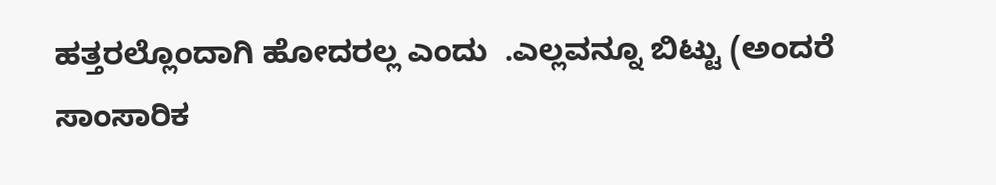ಹತ್ತರಲ್ಲೊಂದಾಗಿ ಹೋದರಲ್ಲ ಎಂದು  .ಎಲ್ಲವನ್ನೂ ಬಿಟ್ಟು (ಅಂದರೆ ಸಾಂಸಾರಿಕ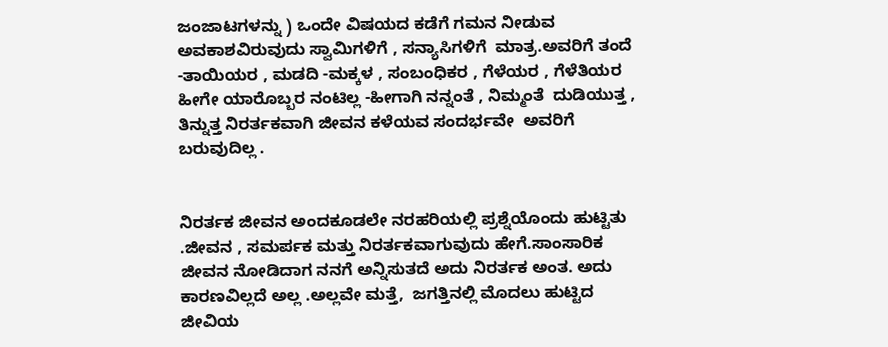ಜಂಜಾಟಗಳನ್ನು ) ಒಂದೇ ವಿಷಯದ ಕಡೆಗೆ ಗಮನ ನೀಡುವ ಅವಕಾಶವಿರುವುದು ಸ್ವಾಮಿಗಳಿಗೆ , ಸನ್ಯಾಸಿಗಳಿಗೆ  ಮಾತ್ರ.ಅವರಿಗೆ ತಂದೆ -ತಾಯಿಯರ , ಮಡದಿ -ಮಕ್ಕಳ , ಸಂಬಂಧಿಕರ , ಗೆಳೆಯರ , ಗೆಳೆತಿಯರ ಹೀಗೇ ಯಾರೊಬ್ಬರ ನಂಟಿಲ್ಲ -ಹೀಗಾಗಿ ನನ್ನಂತೆ , ನಿಮ್ಮಂತೆ  ದುಡಿಯುತ್ತ , ತಿನ್ನುತ್ತ ನಿರರ್ತಕವಾಗಿ ಜೀವನ ಕಳೆಯವ ಸಂದರ್ಭವೇ  ಅವರಿಗೆ ಬರುವುದಿಲ್ಲ .


ನಿರರ್ತಕ ಜೀವನ ಅಂದಕೂಡಲೇ ನರಹರಿಯಲ್ಲಿ ಪ್ರಶ್ನೆಯೊಂದು ಹುಟ್ಟಿತು .ಜೀವನ , ಸಮರ್ಪಕ ಮತ್ತು ನಿರರ್ತಕವಾಗುವುದು ಹೇಗೆ.ಸಾಂಸಾರಿಕ ಜೀವನ ನೋಡಿದಾಗ ನನಗೆ ಅನ್ನಿಸುತದೆ ಅದು ನಿರರ್ತಕ ಅಂತ. ಅದು ಕಾರಣವಿಲ್ಲದೆ ಅಲ್ಲ .ಅಲ್ಲವೇ ಮತ್ತೆ,  ಜಗತ್ತಿನಲ್ಲಿ ಮೊದಲು ಹುಟ್ಟಿದ ಜೀವಿಯ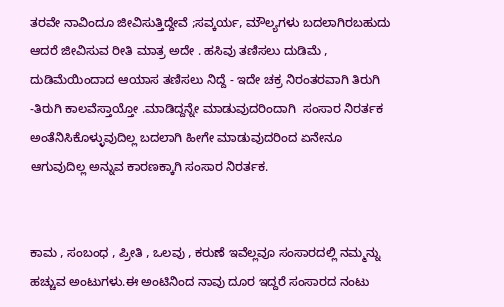ತರವೇ ನಾವಿಂದೂ ಜೀವಿಸುತ್ತಿದ್ದೇವೆ ;ಸವ್ಕರ್ಯ, ಮೌಲ್ಯಗಳು ಬದಲಾಗಿರಬಹುದು ಆದರೆ ಜೀವಿಸುವ ರೀತಿ ಮಾತ್ರ ಅದೇ . ಹಸಿವು ತಣಿಸಲು ದುಡಿಮೆ , ದುಡಿಮೆಯಿಂದಾದ ಆಯಾಸ ತಣಿಸಲು ನಿದ್ದೆ - ಇದೇ ಚಕ್ರ ನಿರಂತರವಾಗಿ ತಿರುಗಿ -ತಿರುಗಿ ಕಾಲವೆಸ್ತಾಯ್ತೋ .ಮಾಡಿದ್ದನ್ನೇ ಮಾಡುವುದರಿಂದಾಗಿ  ಸಂಸಾರ ನಿರರ್ತಕ ಅಂತೆನಿಸಿಕೊಳ್ಳುವುದಿಲ್ಲ ಬದಲಾಗಿ ಹೀಗೇ ಮಾಡುವುದರಿಂದ ಏನೇನೂ ಆಗುವುದಿಲ್ಲ ಅನ್ನುವ ಕಾರಣಕ್ಕಾಗಿ ಸಂಸಾರ ನಿರರ್ತಕ.


ಕಾಮ , ಸಂಬಂಧ , ಪ್ರೀತಿ , ಒಲವು , ಕರುಣೆ ಇವೆಲ್ಲವೂ ಸಂಸಾರದಲ್ಲಿ ನಮ್ಮನ್ನು ಹಚ್ಚುವ ಅಂಟುಗಳು.ಈ ಅಂಟಿನಿಂದ ನಾವು ದೂರ ಇದ್ದರೆ ಸಂಸಾರದ ನಂಟು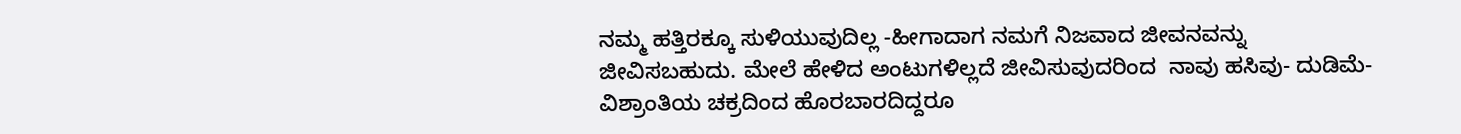ನಮ್ಮ ಹತ್ತಿರಕ್ಕೂ ಸುಳಿಯುವುದಿಲ್ಲ -ಹೀಗಾದಾಗ ನಮಗೆ ನಿಜವಾದ ಜೀವನವನ್ನು ಜೀವಿಸಬಹುದು. ಮೇಲೆ ಹೇಳಿದ ಅಂಟುಗಳಿಲ್ಲದೆ ಜೀವಿಸುವುದರಿಂದ  ನಾವು ಹಸಿವು- ದುಡಿಮೆ- ವಿಶ್ರಾಂತಿಯ ಚಕ್ರದಿಂದ ಹೊರಬಾರದಿದ್ದರೂ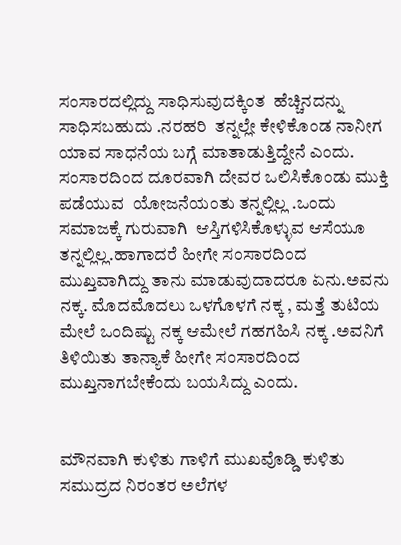ಸಂಸಾರದಲ್ಲಿದ್ದು ಸಾಧಿಸುವುದಕ್ಕಿಂತ  ಹೆಚ್ಚಿನದನ್ನು ಸಾಧಿಸಬಹುದು .ನರಹರಿ  ತನ್ನಲ್ಲೇ ಕೇಳಿಕೊಂಡ ನಾನೀಗ ಯಾವ ಸಾಧನೆಯ ಬಗ್ಗೆ ಮಾತಾಡುತ್ತಿದ್ದೇನೆ ಎಂದು. ಸಂಸಾರದಿಂದ ದೂರವಾಗಿ ದೇವರ ಒಲಿಸಿಕೊಂಡು ಮುಕ್ತಿ  ಪಡೆಯುವ  ಯೋಜನೆಯಂತು ತನ್ನಲ್ಲಿಲ್ಲ .ಒಂದು ಸಮಾಜಕ್ಕೆ ಗುರುವಾಗಿ  ಆಸ್ತಿಗಳಿಸಿಕೊಳ್ಳುವ ಆಸೆಯೂ ತನ್ನಲ್ಲಿಲ್ಲ.ಹಾಗಾದರೆ ಹೀಗೇ ಸಂಸಾರದಿಂದ ಮುಖ್ತವಾಗಿದ್ದು ತಾನು ಮಾಡುವುದಾದರೂ ಏನು.ಅವನು ನಕ್ಕ. ಮೊದಮೊದಲು ಒಳಗೊಳಗೆ ನಕ್ಕ , ಮತ್ತೆ ತುಟಿಯ ಮೇಲೆ ಒಂದಿಷ್ಟು ನಕ್ಕ ಆಮೇಲೆ ಗಹಗಹಿಸಿ ನಕ್ಕ .ಅವನಿಗೆ ತಿಳಿಯಿತು ತಾನ್ಯಾಕೆ ಹೀಗೇ ಸಂಸಾರದಿಂದ ಮುಖ್ತನಾಗಬೇಕೆಂದು ಬಯಸಿದ್ದು ಎಂದು.


ಮೌನವಾಗಿ ಕುಳಿತು ಗಾಳಿಗೆ ಮುಖವೊಡ್ಡಿ ಕುಳಿತು ಸಮುದ್ರದ ನಿರಂತರ ಅಲೆಗಳ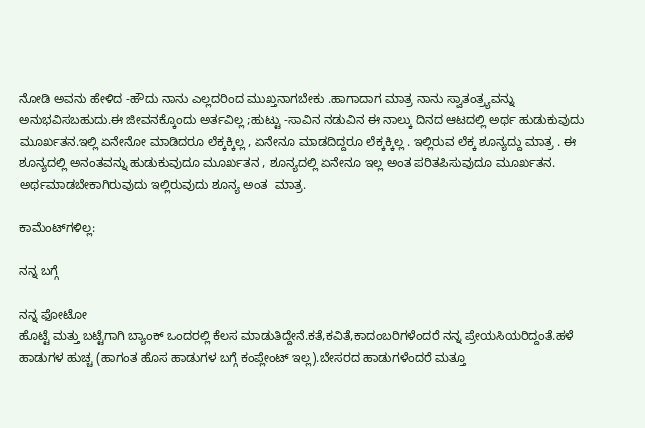ನೋಡಿ ಅವನು ಹೇಳಿದ -ಹೌದು ನಾನು ಎಲ್ಲದರಿಂದ ಮುಖ್ತನಾಗಬೇಕು .ಹಾಗಾದಾಗ ಮಾತ್ರ ನಾನು ಸ್ವಾತಂತ್ರ್ಯವನ್ನು ಅನುಭವಿಸಬಹುದು.ಈ ಜೀವನಕ್ಕೊಂದು ಅರ್ತವಿಲ್ಲ ;ಹುಟ್ಟು -ಸಾವಿನ ನಡುವಿನ ಈ ನಾಲ್ಕು ದಿನದ ಆಟದಲ್ಲಿ ಅರ್ಥ ಹುಡುಕುವುದು ಮೂರ್ಖತನ.ಇಲ್ಲಿ ಏನೇನೋ ಮಾಡಿದರೂ ಲೆಕ್ಕಕ್ಕಿಲ್ಲ , ಏನೇನೂ ಮಾಡದಿದ್ದರೂ ಲೆಕ್ಕಕ್ಕಿಲ್ಲ . ಇಲ್ಲಿರುವ ಲೆಕ್ಕ ಶೂನ್ಯದ್ದು ಮಾತ್ರ . ಈ ಶೂನ್ಯದಲ್ಲಿ ಅನಂತವನ್ನು ಹುಡುಕುವುದೂ ಮೂರ್ಖತನ , ಶೂನ್ಯದಲ್ಲಿ ಏನೇನೂ ಇಲ್ಲ ಅಂತ ಪರಿತಪಿಸುವುದೂ ಮೂರ್ಖತನ. ಅರ್ಥಮಾಡಬೇಕಾಗಿರುವುದು ಇಲ್ಲಿರುವುದು ಶೂನ್ಯ ಅಂತ  ಮಾತ್ರ.

ಕಾಮೆಂಟ್‌ಗಳಿಲ್ಲ:

ನನ್ನ ಬಗ್ಗೆ

ನನ್ನ ಫೋಟೋ
ಹೊಟ್ಟೆ ಮತ್ತು ಬಟ್ಟೆಗಾಗಿ ಬ್ಯಾಂಕ್ ಒಂದರಲ್ಲಿ ಕೆಲಸ ಮಾಡುತಿದ್ದೇನೆ.ಕತೆ,ಕವಿತೆ,ಕಾದಂಬರಿಗಳೆಂದರೆ ನನ್ನ ಪ್ರೇಯಸಿಯರಿದ್ದಂತೆ.ಹಳೆ ಹಾಡುಗಳ ಹುಚ್ಚ (ಹಾಗಂತ ಹೊಸ ಹಾಡುಗಳ ಬಗ್ಗೆ ಕಂಪ್ಲೇಂಟ್ ಇಲ್ಲ).ಬೇಸರದ ಹಾಡುಗಳೆಂದರೆ ಮತ್ತೂ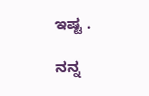ಇಷ್ಟ .

ನನ್ನ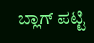ಬ್ಲಾಗ್ ಪಟ್ಟಿ